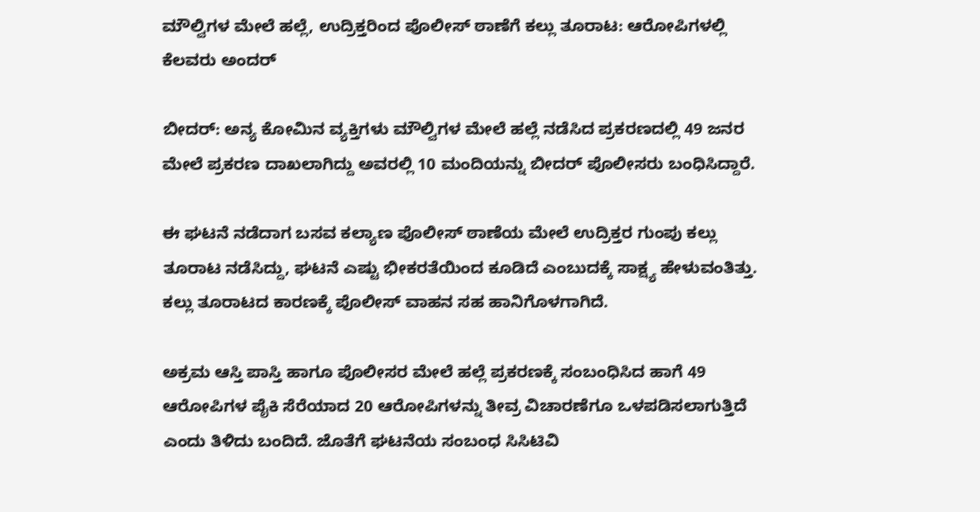ಮೌಲ್ವಿಗಳ ಮೇಲೆ ಹಲ್ಲೆ, ಉದ್ರಿಕ್ತರಿಂದ ಪೊಲೀಸ್ ಠಾಣೆಗೆ ಕಲ್ಲು ತೂರಾಟ: ಆರೋಪಿಗಳಲ್ಲಿ ಕೆಲವರು ಅಂದರ್

ಬೀದರ್: ಅನ್ಯ ಕೋಮಿನ ವ್ಯಕ್ತಿಗಳು ಮೌಲ್ವಿಗಳ ಮೇಲೆ ಹಲ್ಲೆ ನಡೆಸಿದ ಪ್ರಕರಣದಲ್ಲಿ 49 ಜನರ ಮೇಲೆ ಪ್ರಕರಣ ದಾಖಲಾಗಿದ್ದು ಅವರಲ್ಲಿ 10 ಮಂದಿಯನ್ನು ಬೀದರ್ ಪೊಲೀಸರು ಬಂಧಿಸಿದ್ದಾರೆ.

ಈ ಘಟನೆ ನಡೆದಾಗ ಬಸವ ಕಲ್ಯಾಣ ಪೊಲೀಸ್ ಠಾಣೆಯ ಮೇಲೆ ಉದ್ರಿಕ್ತರ ಗುಂಪು ಕಲ್ಲು ತೂರಾಟ ನಡೆಸಿದ್ದು, ಘಟನೆ ಎಷ್ಟು ಭೀಕರತೆಯಿಂದ ಕೂಡಿದೆ ಎಂಬುದಕ್ಕೆ ಸಾಕ್ಷ್ಯ ಹೇಳುವಂತಿತ್ತು. ಕಲ್ಲು ತೂರಾಟದ ಕಾರಣಕ್ಕೆ ಪೊಲೀಸ್ ವಾಹನ ಸಹ ಹಾನಿಗೊಳಗಾಗಿದೆ.

ಅಕ್ರಮ ಆಸ್ತಿ ಪಾಸ್ತಿ ಹಾಗೂ ಪೊಲೀಸರ ಮೇಲೆ ಹಲ್ಲೆ ಪ್ರಕರಣಕ್ಕೆ ‌ಸಂಬಂಧಿಸಿದ ಹಾಗೆ 49 ಆರೋಪಿಗಳ ಪೈಕಿ ಸೆರೆಯಾದ 20 ಆರೋಪಿಗಳನ್ನು ತೀವ್ರ ವಿಚಾರಣೆಗೂ ಒಳಪಡಿಸಲಾಗುತ್ತಿದೆ ಎಂದು ತಿಳಿದು ಬಂದಿದೆ. ಜೊತೆಗೆ ಘಟನೆಯ ಸಂಬಂಧ ಸಿಸಿಟಿವಿ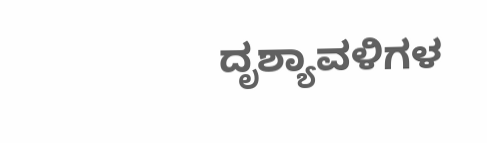ದೃಶ್ಯಾವಳಿಗಳ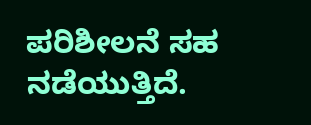ಪರಿಶೀಲನೆ ಸಹ ನಡೆಯುತ್ತಿದೆ.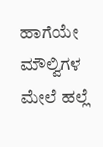ಹಾಗೆಯೇ ಮೌಲ್ವಿಗಳ ಮೇಲೆ ಹಲ್ಲೆ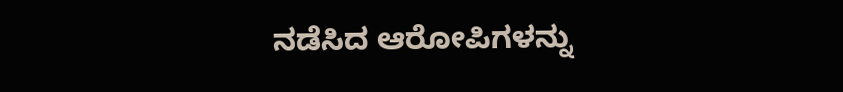ನಡೆಸಿದ ಆರೋಪಿಗಳನ್ನು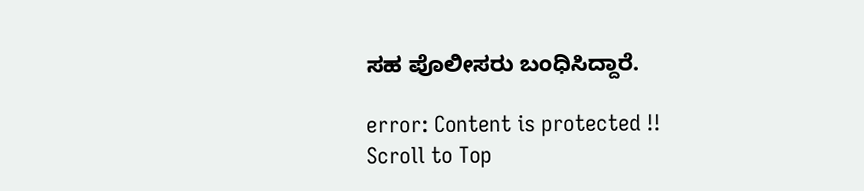ಸಹ ಪೊಲೀಸರು ಬಂಧಿಸಿದ್ದಾರೆ.

error: Content is protected !!
Scroll to Top